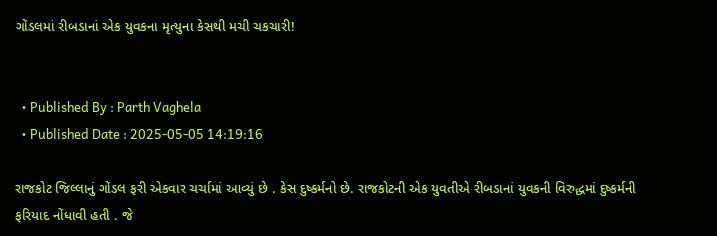ગોંડલમાં રીબડાનાં એક યુવકના મૃત્યુના કેસથી મચી ચકચારી!


  • Published By : Parth Vaghela
  • Published Date : 2025-05-05 14:19:16

રાજકોટ જિલ્લાનું ગોંડલ ફરી એકવાર ચર્ચામાં આવ્યું છે . કેસ દુષ્કર્મનો છે. રાજકોટની એક યુવતીએ રીબડાનાં યુવકની વિરુદ્ધમાં દુષ્કર્મની ફરિયાદ નોંધાવી હતી . જે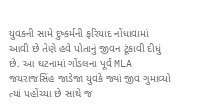યુવકની સામે દુષ્કર્મની ફરિયાદ નોંધાવામાં આવી છે તેણે હવે પોતાનું જીવન ટૂંકાવી દીધું છે. આ ઘટનામાં ગોંડલના પૂર્વ MLA જયરાજસિંહ જાડેજા યુવકે જ્યાં જીવ ગુમાવ્યો ત્યાં પહોંચ્યા છે સાથે જ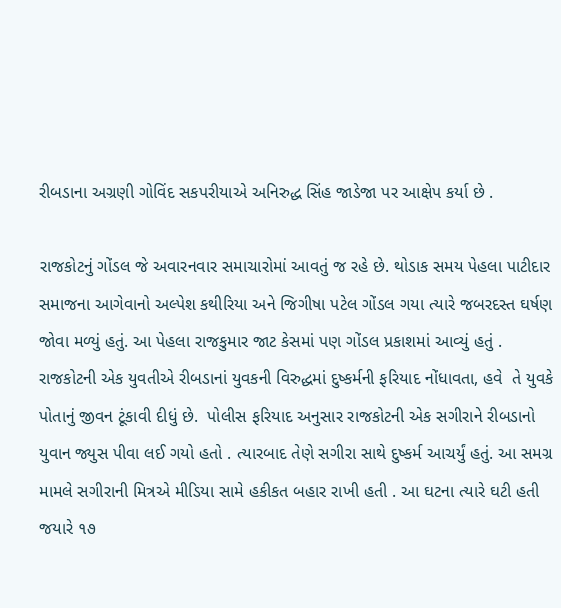રીબડાના અગ્રણી ગોવિંદ સકપરીયાએ અનિરુદ્ધ સિંહ જાડેજા પર આક્ષેપ કર્યા છે .

રાજકોટનું ગોંડલ જે અવારનવાર સમાચારોમાં આવતું જ રહે છે. થોડાક સમય પેહલા પાટીદાર સમાજના આગેવાનો અલ્પેશ કથીરિયા અને જિગીષા પટેલ ગોંડલ ગયા ત્યારે જબરદસ્ત ઘર્ષણ જોવા મળ્યું હતું. આ પેહલા રાજકુમાર જાટ કેસમાં પણ ગોંડલ પ્રકાશમાં આવ્યું હતું . રાજકોટની એક યુવતીએ રીબડાનાં યુવકની વિરુદ્ધમાં દુષ્કર્મની ફરિયાદ નોંધાવતા, હવે  તે યુવકે પોતાનું જીવન ટૂંકાવી દીધું છે.  પોલીસ ફરિયાદ અનુસાર રાજકોટની એક સગીરાને રીબડાનો યુવાન જ્યુસ પીવા લઈ ગયો હતો . ત્યારબાદ તેણે સગીરા સાથે દુષ્કર્મ આચર્યું હતું. આ સમગ્ર મામલે સગીરાની મિત્રએ મીડિયા સામે હકીકત બહાર રાખી હતી . આ ઘટના ત્યારે ઘટી હતી જયારે ૧૭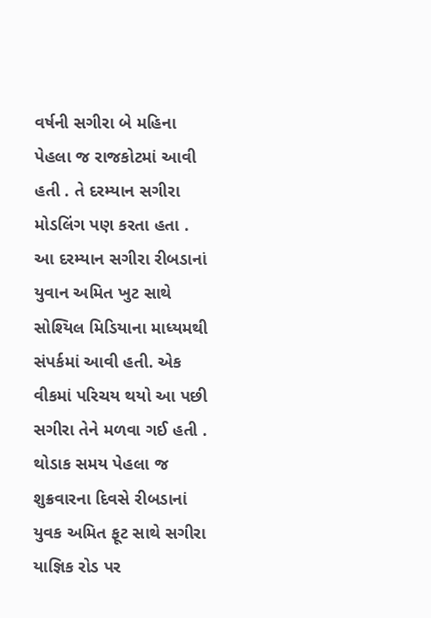વર્ષની સગીરા બે મહિના પેહલા જ રાજકોટમાં આવી હતી . તે દરમ્યાન સગીરા મોડલિંગ પણ કરતા હતા . આ દરમ્યાન સગીરા રીબડાનાં યુવાન અમિત ખુટ સાથે સોશ્યિલ મિડિયાના માધ્યમથી સંપર્કમાં આવી હતી. એક વીકમાં પરિચય થયો આ પછી સગીરા તેને મળવા ગઈ હતી . થોડાક સમય પેહલા જ શુક્રવારના દિવસે રીબડાનાં યુવક અમિત ફૂટ સાથે સગીરા યાજ્ઞિક રોડ પર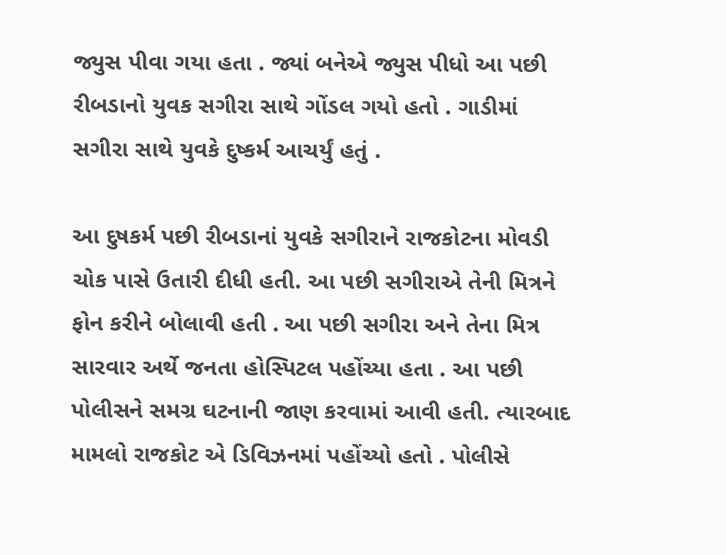જ્યુસ પીવા ગયા હતા . જ્યાં બનેએ જ્યુસ પીધો આ પછી રીબડાનો યુવક સગીરા સાથે ગોંડલ ગયો હતો . ગાડીમાં સગીરા સાથે યુવકે દુષ્કર્મ આચર્યું હતું .

આ દુષકર્મ પછી રીબડાનાં યુવકે સગીરાને રાજકોટના મોવડી ચોક પાસે ઉતારી દીધી હતી. આ પછી સગીરાએ તેની મિત્રને ફોન કરીને બોલાવી હતી . આ પછી સગીરા અને તેના મિત્ર સારવાર અર્થે જનતા હોસ્પિટલ પહોંચ્યા હતા . આ પછી પોલીસને સમગ્ર ઘટનાની જાણ કરવામાં આવી હતી. ત્યારબાદ મામલો રાજકોટ એ ડિવિઝનમાં પહોંચ્યો હતો . પોલીસે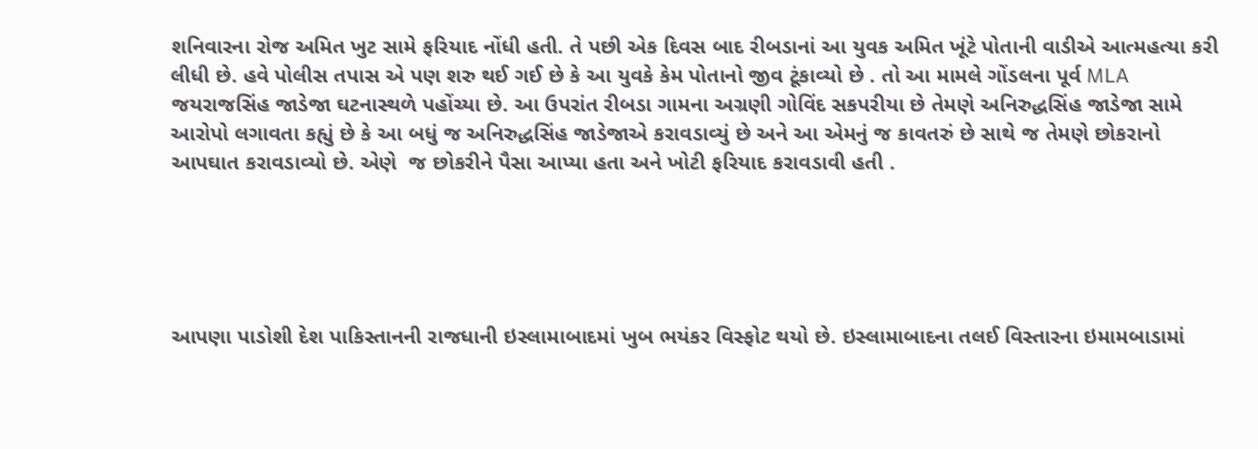શનિવારના રોજ અમિત ખુટ સામે ફરિયાદ નોંધી હતી. તે પછી એક દિવસ બાદ રીબડાનાં આ યુવક અમિત ખૂંટે પોતાની વાડીએ આત્મહત્યા કરી લીધી છે. હવે પોલીસ તપાસ એ પણ શરુ થઈ ગઈ છે કે આ યુવકે કેમ પોતાનો જીવ ટૂંકાવ્યો છે . તો આ મામલે ગોંડલના પૂર્વ MLA જયરાજસિંહ જાડેજા ઘટનાસ્થળે પહોંચ્યા છે. આ ઉપરાંત રીબડા ગામના અગ્રણી ગોવિંદ સકપરીયા છે તેમણે અનિરુદ્ધસિંહ જાડેજા સામે આરોપો લગાવતા કહ્યું છે કે આ બધું જ અનિરુદ્ધસિંહ જાડેજાએ કરાવડાવ્યું છે અને આ એમનું જ કાવતરું છે સાથે જ તેમણે છોકરાનો આપઘાત કરાવડાવ્યો છે. એણે  જ છોકરીને પૈસા આપ્યા હતા અને ખોટી ફરિયાદ કરાવડાવી હતી .





આપણા પાડોશી દેશ પાકિસ્તાનની રાજધાની ઇસ્લામાબાદમાં ખુબ ભયંકર વિસ્ફોટ થયો છે. ઇસ્લામાબાદના તલઈ વિસ્તારના ઇમામબાડામાં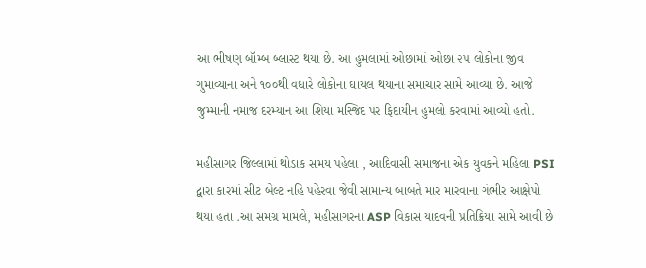આ ભીષણ બૉમ્બ બ્લાસ્ટ થયા છે. આ હુમલામાં ઓછામાં ઓછા ૨૫ લોકોના જીવ ગુમાવ્યાના અને ૧૦૦થી વધારે લોકોના ઘાયલ થયાના સમાચાર સામે આવ્યા છે. આજે જુમ્માની નમાજ દરમ્યાન આ શિયા મસ્જિદ પર ફિદાયીન હુમલો કરવામાં આવ્યો હતો.

મહીસાગર જિલ્લામાં થોડાક સમય પહેલા , આદિવાસી સમાજના એક યુવકને મહિલા PSI દ્વારા કારમાં સીટ બેલ્ટ નહિ પહેરવા જેવી સામાન્ય બાબતે માર મારવાના ગંભીર આક્ષેપો થયા હતા .આ સમગ્ર મામલે, મહીસાગરના ASP વિકાસ યાદવની પ્રતિક્રિયા સામે આવી છે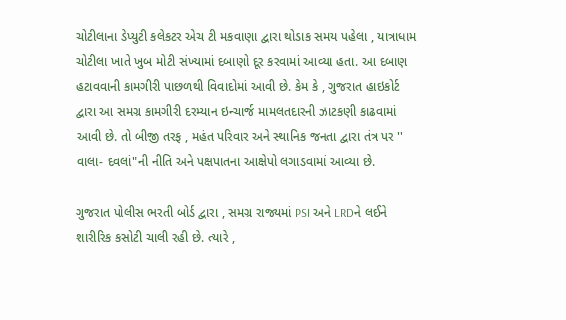ચોટીલાના ડેપ્યુટી કલેકટર એચ ટી મકવાણા દ્વારા થોડાક સમય પહેલા , યાત્રાધામ ચોટીલા ખાતે ખુબ મોટી સંખ્યામાં દબાણો દૂર કરવામાં આવ્યા હતા. આ દબાણ હટાવવાની કામગીરી પાછળથી વિવાદોમાં આવી છે. કેમ કે , ગુજરાત હાઇકોર્ટ દ્વારા આ સમગ્ર કામગીરી દરમ્યાન ઇન્ચાર્જ મામલતદારની ઝાટકણી કાઢવામાં આવી છે. તો બીજી તરફ , મહંત પરિવાર અને સ્થાનિક જનતા દ્વારા તંત્ર પર '' વાલા- દવલાં"ની નીતિ અને પક્ષપાતના આક્ષેપો લગાડવામાં આવ્યા છે.

ગુજરાત પોલીસ ભરતી બોર્ડ દ્વારા , સમગ્ર રાજ્યમાં PSI અને LRDને લઈને શારીરિક કસોટી ચાલી રહી છે. ત્યારે ,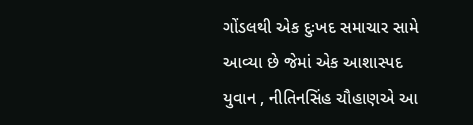ગોંડલથી એક દુઃખદ સમાચાર સામે આવ્યા છે જેમાં એક આશાસ્પદ યુવાન , નીતિનસિંહ ચૌહાણએ આ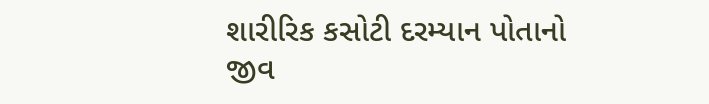શારીરિક કસોટી દરમ્યાન પોતાનો જીવ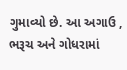ગુમાવ્યો છે. આ અગાઉ , ભરૂચ અને ગોધરામાં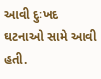આવી દુઃખદ ઘટનાઓ સામે આવી હતી.